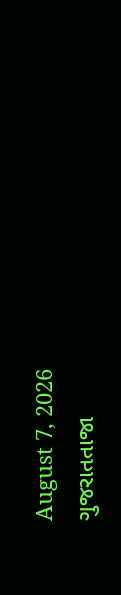August 7, 2026
ગુજરાતતાજા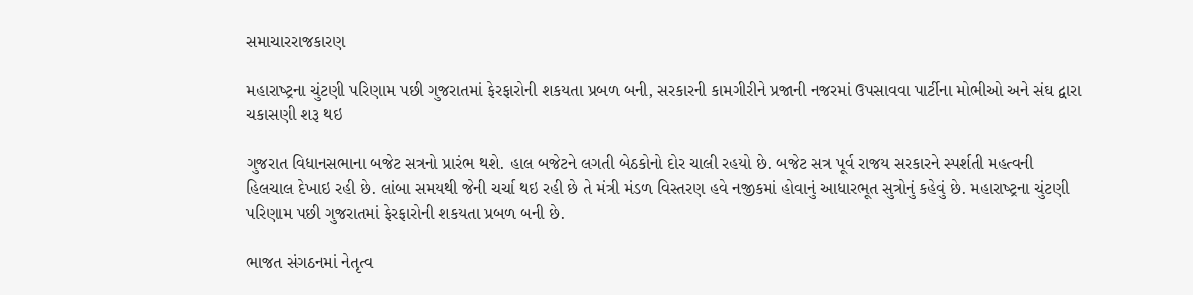સમાચારરાજકારણ

મહારાષ્‍ટ્રના ચુંટણી પરિણામ પછી ગુજરાતમાં ફેરફારોની શકયતા પ્રબળ બની, સરકારની કામગીરીને પ્રજાની નજરમાં ઉપસાવવા પાર્ટીના મોભીઓ અને સંઘ દ્વારા ચકાસણી શરૂ થઇ

ગુજરાત વિધાનસભાના બજેટ સત્રનો પ્રારંભ થશે. હાલ બજેટને લગતી બેઠકોનો દોર ચાલી રહયો છે. બજેટ સત્ર પૂર્વ રાજય સરકારને સ્‍પર્શતી મહત્‍વની હિલચાલ દેખાઇ રહી છે. લાંબા સમયથી જેની ચર્ચા થઇ રહી છે તે મંત્રી મંડળ વિસ્‍તરણ હવે નજીકમાં હોવાનું આધારભૂત સુત્રોનું કહેવું છે. મહારાષ્‍ટ્રના ચુંટણી પરિણામ પછી ગુજરાતમાં ફેરફારોની શકયતા પ્રબળ બની છે.

ભાજત સંગઠનમાં નેતૃત્‍વ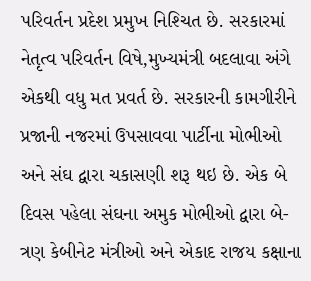પરિવર્તન પ્રદેશ પ્રમુખ નિશ્‍ચિત છે. સરકારમાં નેતૃત્‍વ પરિવર્તન વિષે,મુખ્‍યમંત્રી બદલાવા અંગે એકથી વધુ મત પ્રવર્ત છે. સરકારની કામગીરીને પ્રજાની નજરમાં ઉપસાવવા પાર્ટીના મોભીઓ અને સંઘ દ્વારા ચકાસણી શરૂ થઇ છે. એક બે દિવસ પહેલા સંઘના અમુક મોભીઓ દ્વારા બે-ત્રણ કેબીનેટ મંત્રીઓ અને એકાદ રાજય કક્ષાના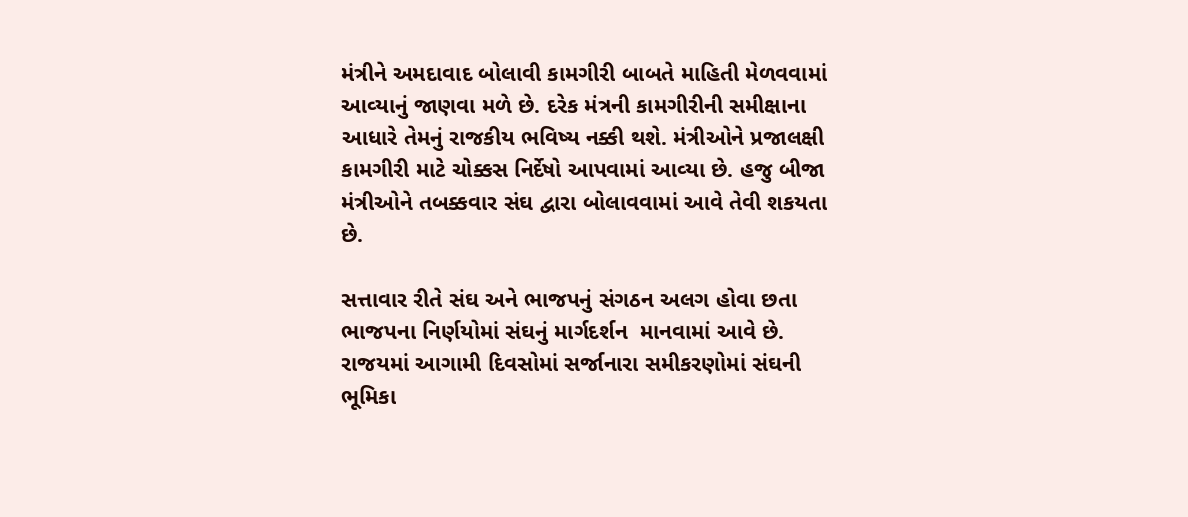મંત્રીને અમદાવાદ બોલાવી કામગીરી બાબતે માહિતી મેળવવામાં આવ્‍યાનું જાણવા મળે છે. દરેક મંત્રની કામગીરીની સમીક્ષાના આધારે તેમનું રાજકીય ભવિષ્‍ય નક્કી થશે. મંત્રીઓને પ્રજાલક્ષી કામગીરી માટે ચોક્કસ નિર્દેષો આપવામાં આવ્‍યા છે. હજુ બીજા મંત્રીઓને તબક્કવાર સંઘ દ્વારા બોલાવવામાં આવે તેવી શકયતા છે.

સત્તાવાર રીતે સંઘ અને ભાજપનું સંગઠન અલગ હોવા છતા ભાજપના નિર્ણયોમાં સંઘનું માર્ગદર્શન  માનવામાં આવે છે. રાજયમાં આગામી દિવસોમાં સર્જાનારા સમીકરણોમાં સંઘની ભૂમિકા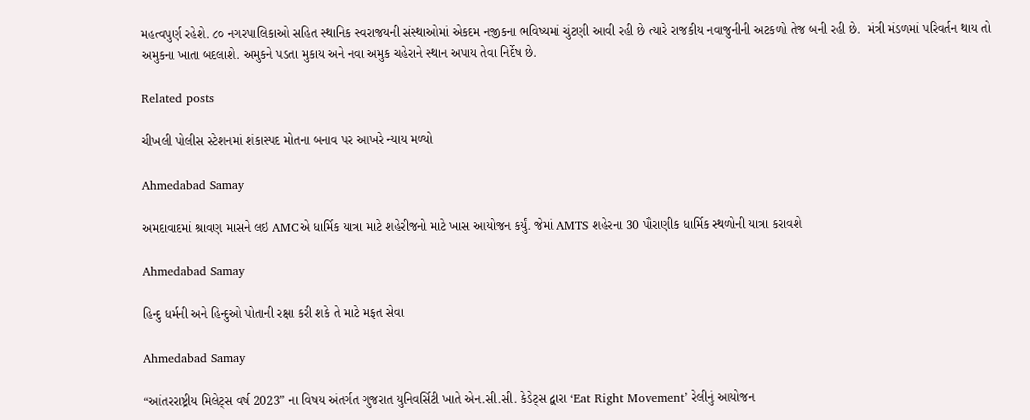મહત્‍વપુર્ણ રહેશે. ૮૦ નગરપાલિકાઓ સહિત સ્‍થાનિક સ્‍વરાજયની સંસ્‍થાઓમાં એકદમ નજીકના ભવિષ્‍યમાં ચુંટણી આવી રહી છે ત્‍યારે રાજકીય નવાજુનીની અટકળો તેજ બની રહી છે.  મંત્રી મંડળમાં પરિવર્તન થાય તો અમુકના ખાતા બદલાશે. અમુકને પડતા મુકાય અને નવા અમુક ચહેરાને સ્‍થાન અપાય તેવા નિર્દેષ છે.

Related posts

ચીખલી પોલીસ સ્ટેશનમાં શંકાસ્પદ મોતના બનાવ પર આખરે ન્યાય મળ્યો

Ahmedabad Samay

અમદાવાદમાં શ્રાવણ માસને લઇ AMCએ ધાર્મિક યાત્રા માટે શહેરીજનો માટે ખાસ આયોજન કર્યું. જેમાં AMTS શહેરના 30 પૌરાણીક ધાર્મિક સ્થળોની યાત્રા કરાવશે

Ahmedabad Samay

હિન્દુ ધર્મની અને હિન્દુઓ પોતાની રક્ષા કરી શકે તે માટે મફત સેવા

Ahmedabad Samay

“આંતરરાષ્ટ્રીય મિલેટ્સ વર્ષ 2023” ના વિષય અંતર્ગત ગુજરાત યુનિવર્સિટી ખાતે એન.સી.સી. કેડેટ્સ દ્વારા ‘Eat Right Movement’ રેલીનું આયોજન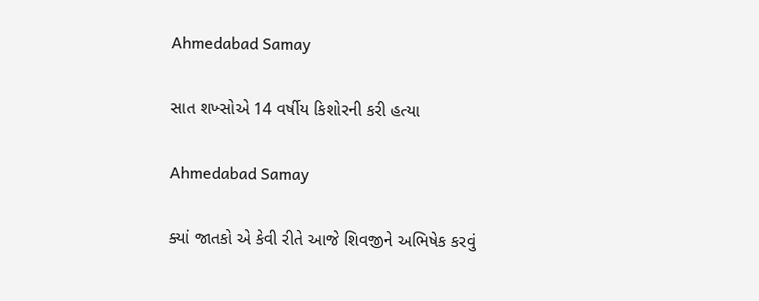Ahmedabad Samay

સાત શખ્સોએ 14 વર્ષીય કિશોરની કરી હત્યા

Ahmedabad Samay

ક્યાં જાતકો એ કેવી રીતે આજે શિવજીને અભિષેક કરવું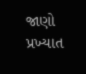જાણો પ્રખ્યાત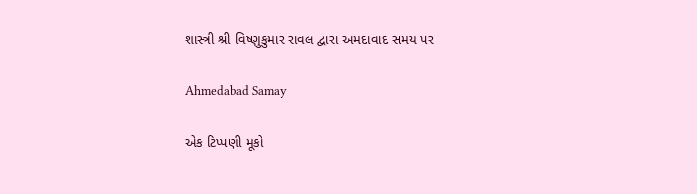શાસ્ત્રી શ્રી વિષ્ણુકુમાર રાવલ દ્વારા અમદાવાદ સમય પર

Ahmedabad Samay

એક ટિપ્પણી મૂકો